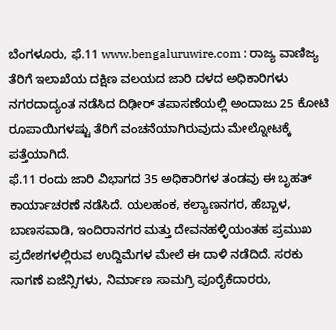ಬೆಂಗಳೂರು, ಫೆ.11 www.bengaluruwire.com : ರಾಜ್ಯ ವಾಣಿಜ್ಯ ತೆರಿಗೆ ಇಲಾಖೆಯ ದಕ್ಷಿಣ ವಲಯದ ಜಾರಿ ದಳದ ಅಧಿಕಾರಿಗಳು ನಗರದಾದ್ಯಂತ ನಡೆಸಿದ ದಿಢೀರ್ ತಪಾಸಣೆಯಲ್ಲಿ ಅಂದಾಜು 25 ಕೋಟಿ ರೂಪಾಯಿಗಳಷ್ಟು ತೆರಿಗೆ ವಂಚನೆಯಾಗಿರುವುದು ಮೇಲ್ನೋಟಕ್ಕೆ ಪತ್ತೆಯಾಗಿದೆ.
ಫೆ.11 ರಂದು ಜಾರಿ ವಿಭಾಗದ 35 ಅಧಿಕಾರಿಗಳ ತಂಡವು ಈ ಬೃಹತ್ ಕಾರ್ಯಾಚರಣೆ ನಡೆಸಿದೆ. ಯಲಹಂಕ, ಕಲ್ಯಾಣನಗರ, ಹೆಬ್ಬಾಳ, ಬಾಣಸವಾಡಿ, ಇಂದಿರಾನಗರ ಮತ್ತು ದೇವನಹಳ್ಳಿಯಂತಹ ಪ್ರಮುಖ ಪ್ರದೇಶಗಳಲ್ಲಿರುವ ಉದ್ದಿಮೆಗಳ ಮೇಲೆ ಈ ದಾಳಿ ನಡೆದಿದೆ. ಸರಕು ಸಾಗಣೆ ಏಜೆನ್ಸಿಗಳು, ನಿರ್ಮಾಣ ಸಾಮಗ್ರಿ ಪೂರೈಕೆದಾರರು,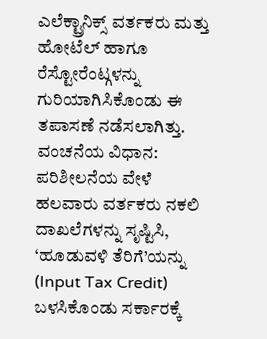ಎಲೆಕ್ಟ್ರಾನಿಕ್ಸ್ ವರ್ತಕರು ಮತ್ತು ಹೋಟೆಲ್ ಹಾಗೂ ರೆಸ್ಟೋರೆಂಟ್ಗಳನ್ನು ಗುರಿಯಾಗಿಸಿಕೊಂಡು ಈ ತಪಾಸಣೆ ನಡೆಸಲಾಗಿತ್ತು.
ವಂಚನೆಯ ವಿಧಾನ:
ಪರಿಶೀಲನೆಯ ವೇಳೆ ಹಲವಾರು ವರ್ತಕರು ನಕಲಿ ದಾಖಲೆಗಳನ್ನು ಸೃಷ್ಟಿಸಿ, ‘ಹೂಡುವಳಿ ತೆರಿಗೆ’ಯನ್ನು (Input Tax Credit) ಬಳಸಿಕೊಂಡು ಸರ್ಕಾರಕ್ಕೆ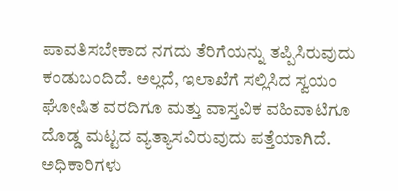ಪಾವತಿಸಬೇಕಾದ ನಗದು ತೆರಿಗೆಯನ್ನು ತಪ್ಪಿಸಿರುವುದು ಕಂಡುಬಂದಿದೆ. ಅಲ್ಲದೆ, ಇಲಾಖೆಗೆ ಸಲ್ಲಿಸಿದ ಸ್ವಯಂ ಘೋಷಿತ ವರದಿಗೂ ಮತ್ತು ವಾಸ್ತವಿಕ ವಹಿವಾಟಿಗೂ ದೊಡ್ಡ ಮಟ್ಟದ ವ್ಯತ್ಯಾಸವಿರುವುದು ಪತ್ತೆಯಾಗಿದೆ. ಅಧಿಕಾರಿಗಳು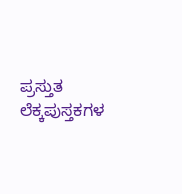ಪ್ರಸ್ತುತ ಲೆಕ್ಕಪುಸ್ತಕಗಳ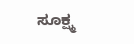ಸೂಕ್ಷ್ಮ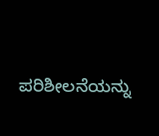ಪರಿಶೀಲನೆಯನ್ನು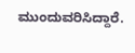ಮುಂದುವರಿಸಿದ್ದಾರೆ.